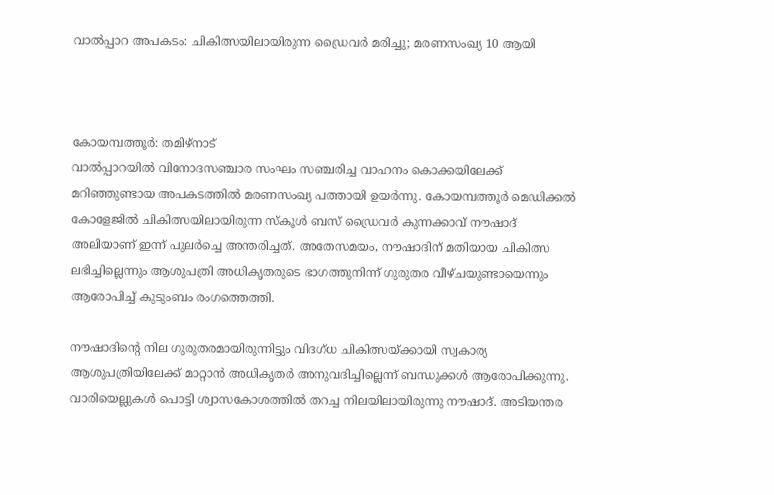വാൽപ്പാറ അപകടം: ചികിത്സയിലായിരുന്ന ഡ്രൈവർ മരിച്ചു; മരണസംഖ്യ 10 ആയി



കോയമ്പത്തൂർ: തമിഴ്‌നാട്
വാൽപ്പാറയിൽ വിനോദസഞ്ചാര സംഘം സഞ്ചരിച്ച വാഹനം കൊക്കയിലേക്ക് മറിഞ്ഞുണ്ടായ അപകടത്തിൽ മരണസംഖ്യ പത്തായി ഉയർന്നു. കോയമ്പത്തൂർ മെഡിക്കൽ കോളേജിൽ ചികിത്സയിലായിരുന്ന സ്‌കൂൾ ബസ് ഡ്രൈവർ കുന്നക്കാവ് നൗഷാദ് അലിയാണ് ഇന്ന് പുലർച്ചെ അന്തരിച്ചത്. അതേസമയം, നൗഷാദിന് മതിയായ ചികിത്സ ലഭിച്ചില്ലെന്നും ആശുപത്രി അധികൃതരുടെ ഭാഗത്തുനിന്ന് ഗുരുതര വീഴ്ചയുണ്ടായെന്നും ആരോപിച്ച് കുടുംബം രംഗത്തെത്തി.

നൗഷാദിന്റെ നില ഗുരുതരമായിരുന്നിട്ടും വിദഗ്ധ ചികിത്സയ്ക്കായി സ്വകാര്യ ആശുപത്രിയിലേക്ക് മാറ്റാൻ അധികൃതർ അനുവദിച്ചില്ലെന്ന് ബന്ധുക്കൾ ആരോപിക്കുന്നു. വാരിയെല്ലുകൾ പൊട്ടി ശ്വാസകോശത്തിൽ തറച്ച നിലയിലായിരുന്നു നൗഷാദ്. അടിയന്തര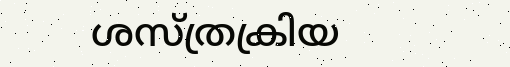ശസ്ത്രക്രിയ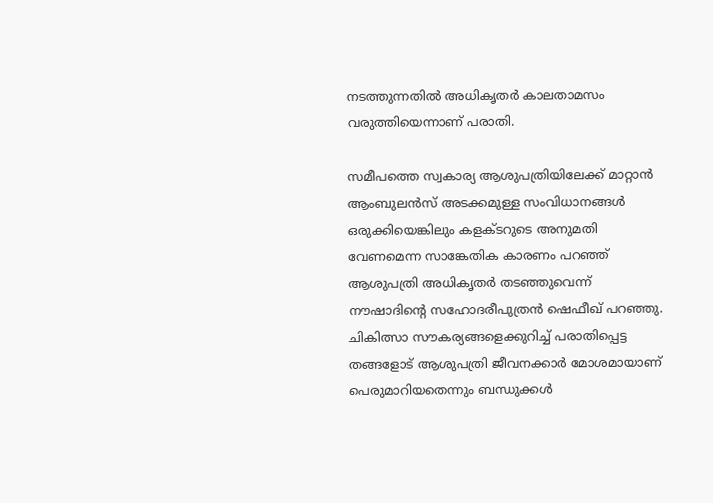നടത്തുന്നതിൽ അധികൃതർ കാലതാമസം വരുത്തിയെന്നാണ് പരാതി.

സമീപത്തെ സ്വകാര്യ ആശുപത്രിയിലേക്ക് മാറ്റാൻ ആംബുലൻസ് അടക്കമുള്ള സംവിധാനങ്ങൾ ഒരുക്കിയെങ്കിലും കളക്ടറുടെ അനുമതി വേണമെന്ന സാങ്കേതിക കാരണം പറഞ്ഞ് ആശുപത്രി അധികൃതർ തടഞ്ഞുവെന്ന് നൗഷാദിന്റെ സഹോദരീപുത്രൻ ഷെഫീഖ് പറഞ്ഞു. ചികിത്സാ സൗകര്യങ്ങളെക്കുറിച്ച് പരാതിപ്പെട്ട തങ്ങളോട് ആശുപത്രി ജീവനക്കാർ മോശമായാണ് പെരുമാറിയതെന്നും ബന്ധുക്കൾ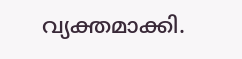വ്യക്തമാക്കി.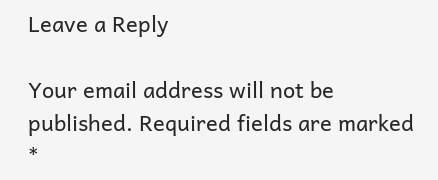Leave a Reply

Your email address will not be published. Required fields are marked *